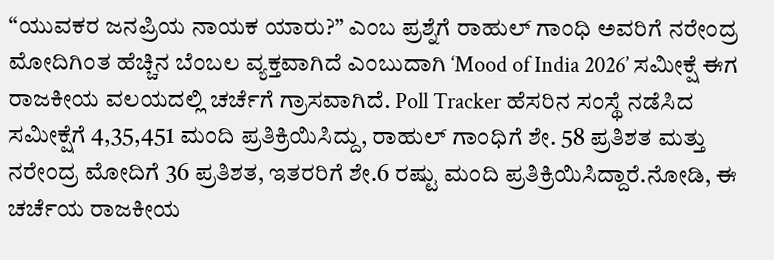“ಯುವಕರ ಜನಪ್ರಿಯ ನಾಯಕ ಯಾರು?” ಎಂಬ ಪ್ರಶ್ನೆಗೆ ರಾಹುಲ್ ಗಾಂಧಿ ಅವರಿಗೆ ನರೇಂದ್ರ ಮೋದಿಗಿಂತ ಹೆಚ್ಚಿನ ಬೆಂಬಲ ವ್ಯಕ್ತವಾಗಿದೆ ಎಂಬುದಾಗಿ ‘Mood of India 2026’ ಸಮೀಕ್ಷೆ ಈಗ ರಾಜಕೀಯ ವಲಯದಲ್ಲಿ ಚರ್ಚೆಗೆ ಗ್ರಾಸವಾಗಿದೆ. Poll Tracker ಹೆಸರಿನ ಸಂಸ್ಥೆ ನಡೆಸಿದ ಸಮೀಕ್ಷೆಗೆ 4,35,451 ಮಂದಿ ಪ್ರತಿಕ್ರಿಯಿಸಿದ್ದು, ರಾಹುಲ್ ಗಾಂಧಿಗೆ ಶೇ. 58 ಪ್ರತಿಶತ ಮತ್ತು ನರೇಂದ್ರ ಮೋದಿಗೆ 36 ಪ್ರತಿಶತ, ಇತರರಿಗೆ ಶೇ.6 ರಷ್ಟು ಮಂದಿ ಪ್ರತಿಕ್ರಿಯಿಸಿದ್ದಾರೆ.ನೋಡಿ, ಈ ಚರ್ಚೆಯ ರಾಜಕೀಯ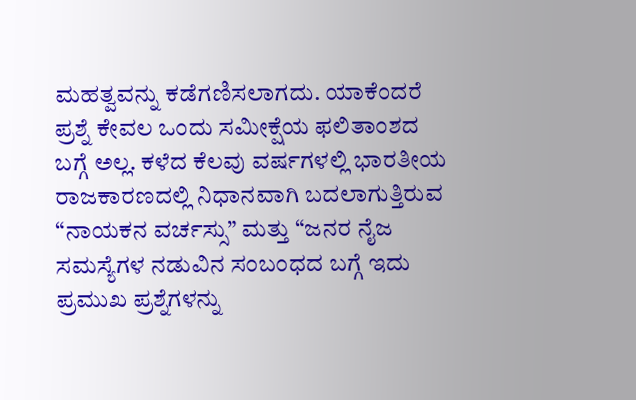ಮಹತ್ವವನ್ನು ಕಡೆಗಣಿಸಲಾಗದು. ಯಾಕೆಂದರೆ ಪ್ರಶ್ನೆ ಕೇವಲ ಒಂದು ಸಮೀಕ್ಷೆಯ ಫಲಿತಾಂಶದ ಬಗ್ಗೆ ಅಲ್ಲ. ಕಳೆದ ಕೆಲವು ವರ್ಷಗಳಲ್ಲಿ ಭಾರತೀಯ ರಾಜಕಾರಣದಲ್ಲಿ ನಿಧಾನವಾಗಿ ಬದಲಾಗುತ್ತಿರುವ “ನಾಯಕನ ವರ್ಚಸ್ಸು” ಮತ್ತು “ಜನರ ನೈಜ ಸಮಸ್ಯೆಗಳ ನಡುವಿನ ಸಂಬಂಧದ ಬಗ್ಗೆ ಇದು ಪ್ರಮುಖ ಪ್ರಶ್ನೆಗಳನ್ನು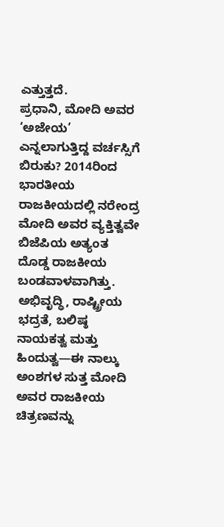ಎತ್ತುತ್ತದೆ.
ಪ್ರಧಾನಿ, ಮೋದಿ ಅವರ ‘ಅಜೇಯ’ ಎನ್ನಲಾಗುತ್ತಿದ್ದ ವರ್ಚಸ್ಸಿಗೆ ಬಿರುಕು? 2014ರಿಂದ ಭಾರತೀಯ ರಾಜಕೀಯದಲ್ಲಿ ನರೇಂದ್ರ ಮೋದಿ ಅವರ ವ್ಯಕ್ತಿತ್ವವೇ ಬಿಜೆಪಿಯ ಅತ್ಯಂತ ದೊಡ್ಡ ರಾಜಕೀಯ ಬಂಡವಾಳವಾಗಿತ್ತು. ಅಭಿವೃದ್ಧಿ, ರಾಷ್ಟ್ರೀಯ ಭದ್ರತೆ, ಬಲಿಷ್ಠ ನಾಯಕತ್ವ ಮತ್ತು ಹಿಂದುತ್ವ—ಈ ನಾಲ್ಕು ಅಂಶಗಳ ಸುತ್ತ ಮೋದಿ ಅವರ ರಾಜಕೀಯ ಚಿತ್ರಣವನ್ನು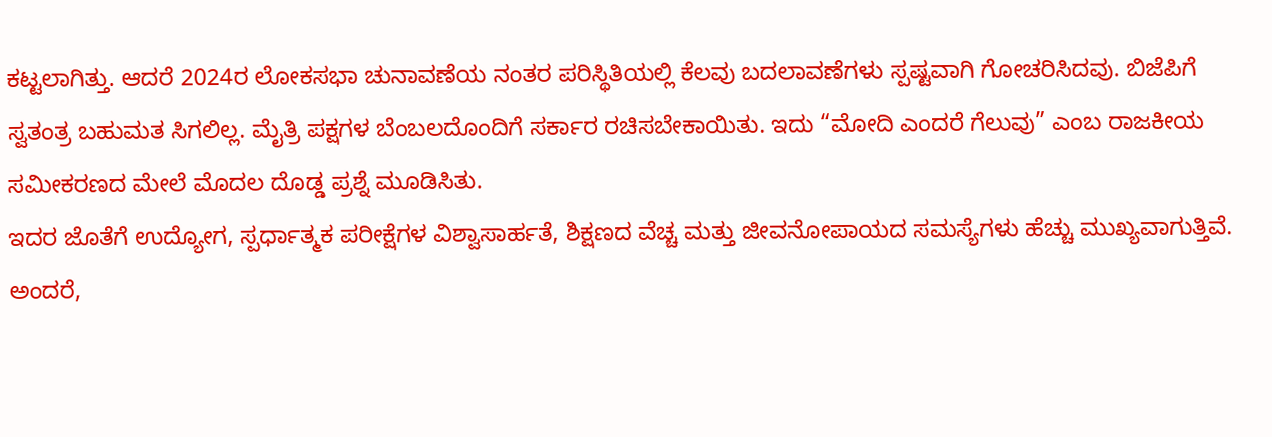ಕಟ್ಟಲಾಗಿತ್ತು. ಆದರೆ 2024ರ ಲೋಕಸಭಾ ಚುನಾವಣೆಯ ನಂತರ ಪರಿಸ್ಥಿತಿಯಲ್ಲಿ ಕೆಲವು ಬದಲಾವಣೆಗಳು ಸ್ಪಷ್ಟವಾಗಿ ಗೋಚರಿಸಿದವು. ಬಿಜೆಪಿಗೆ ಸ್ವತಂತ್ರ ಬಹುಮತ ಸಿಗಲಿಲ್ಲ. ಮೈತ್ರಿ ಪಕ್ಷಗಳ ಬೆಂಬಲದೊಂದಿಗೆ ಸರ್ಕಾರ ರಚಿಸಬೇಕಾಯಿತು. ಇದು “ಮೋದಿ ಎಂದರೆ ಗೆಲುವು” ಎಂಬ ರಾಜಕೀಯ ಸಮೀಕರಣದ ಮೇಲೆ ಮೊದಲ ದೊಡ್ಡ ಪ್ರಶ್ನೆ ಮೂಡಿಸಿತು.
ಇದರ ಜೊತೆಗೆ ಉದ್ಯೋಗ, ಸ್ಪರ್ಧಾತ್ಮಕ ಪರೀಕ್ಷೆಗಳ ವಿಶ್ವಾಸಾರ್ಹತೆ, ಶಿಕ್ಷಣದ ವೆಚ್ಚ ಮತ್ತು ಜೀವನೋಪಾಯದ ಸಮಸ್ಯೆಗಳು ಹೆಚ್ಚು ಮುಖ್ಯವಾಗುತ್ತಿವೆ. ಅಂದರೆ,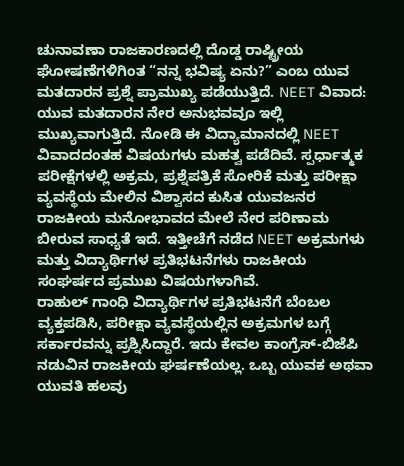ಚುನಾವಣಾ ರಾಜಕಾರಣದಲ್ಲಿ ದೊಡ್ಡ ರಾಷ್ಟ್ರೀಯ ಘೋಷಣೆಗಳಿಗಿಂತ “ನನ್ನ ಭವಿಷ್ಯ ಏನು?” ಎಂಬ ಯುವ ಮತದಾರನ ಪ್ರಶ್ನೆ ಪ್ರಾಮುಖ್ಯ ಪಡೆಯುತ್ತಿದೆ. NEET ವಿವಾದ: ಯುವ ಮತದಾರನ ನೇರ ಅನುಭವವೂ ಇಲ್ಲಿ ಮುಖ್ಯವಾಗುತ್ತಿದೆ. ನೋಡಿ ಈ ವಿದ್ಯಾಮಾನದಲ್ಲಿ NEET ವಿವಾದದಂತಹ ವಿಷಯಗಳು ಮಹತ್ವ ಪಡೆದಿವೆ. ಸ್ಪರ್ಧಾತ್ಮಕ ಪರೀಕ್ಷೆಗಳಲ್ಲಿ ಅಕ್ರಮ, ಪ್ರಶ್ನೆಪತ್ರಿಕೆ ಸೋರಿಕೆ ಮತ್ತು ಪರೀಕ್ಷಾ ವ್ಯವಸ್ಥೆಯ ಮೇಲಿನ ವಿಶ್ವಾಸದ ಕುಸಿತ ಯುವಜನರ ರಾಜಕೀಯ ಮನೋಭಾವದ ಮೇಲೆ ನೇರ ಪರಿಣಾಮ ಬೀರುವ ಸಾಧ್ಯತೆ ಇದೆ. ಇತ್ತೀಚೆಗೆ ನಡೆದ NEET ಅಕ್ರಮಗಳು ಮತ್ತು ವಿದ್ಯಾರ್ಥಿಗಳ ಪ್ರತಿಭಟನೆಗಳು ರಾಜಕೀಯ ಸಂಘರ್ಷದ ಪ್ರಮುಖ ವಿಷಯಗಳಾಗಿವೆ.
ರಾಹುಲ್ ಗಾಂಧಿ ವಿದ್ಯಾರ್ಥಿಗಳ ಪ್ರತಿಭಟನೆಗೆ ಬೆಂಬಲ ವ್ಯಕ್ತಪಡಿಸಿ, ಪರೀಕ್ಷಾ ವ್ಯವಸ್ಥೆಯಲ್ಲಿನ ಅಕ್ರಮಗಳ ಬಗ್ಗೆ ಸರ್ಕಾರವನ್ನು ಪ್ರಶ್ನಿಸಿದ್ದಾರೆ. ಇದು ಕೇವಲ ಕಾಂಗ್ರೆಸ್-ಬಿಜೆಪಿ ನಡುವಿನ ರಾಜಕೀಯ ಘರ್ಷಣೆಯಲ್ಲ. ಒಬ್ಬ ಯುವಕ ಅಥವಾ ಯುವತಿ ಹಲವು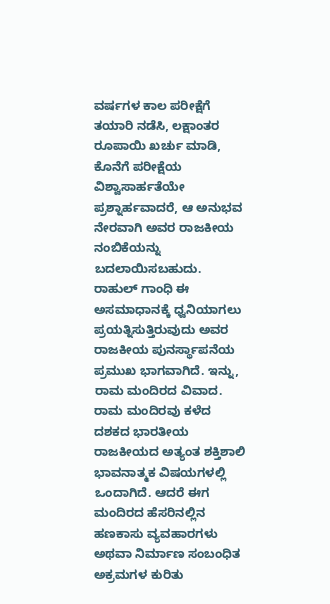ವರ್ಷಗಳ ಕಾಲ ಪರೀಕ್ಷೆಗೆ ತಯಾರಿ ನಡೆಸಿ, ಲಕ್ಷಾಂತರ ರೂಪಾಯಿ ಖರ್ಚು ಮಾಡಿ, ಕೊನೆಗೆ ಪರೀಕ್ಷೆಯ ವಿಶ್ವಾಸಾರ್ಹತೆಯೇ ಪ್ರಶ್ನಾರ್ಹವಾದರೆ, ಆ ಅನುಭವ ನೇರವಾಗಿ ಅವರ ರಾಜಕೀಯ ನಂಬಿಕೆಯನ್ನು ಬದಲಾಯಿಸಬಹುದು. ರಾಹುಲ್ ಗಾಂಧಿ ಈ ಅಸಮಾಧಾನಕ್ಕೆ ಧ್ವನಿಯಾಗಲು ಪ್ರಯತ್ನಿಸುತ್ತಿರುವುದು ಅವರ ರಾಜಕೀಯ ಪುನರ್ಸ್ಥಾಪನೆಯ ಪ್ರಮುಖ ಭಾಗವಾಗಿದೆ. ಇನ್ನು, ರಾಮ ಮಂದಿರದ ವಿವಾದ.
ರಾಮ ಮಂದಿರವು ಕಳೆದ ದಶಕದ ಭಾರತೀಯ ರಾಜಕೀಯದ ಅತ್ಯಂತ ಶಕ್ತಿಶಾಲಿ ಭಾವನಾತ್ಮಕ ವಿಷಯಗಳಲ್ಲಿ ಒಂದಾಗಿದೆ. ಆದರೆ ಈಗ ಮಂದಿರದ ಹೆಸರಿನಲ್ಲಿನ ಹಣಕಾಸು ವ್ಯವಹಾರಗಳು ಅಥವಾ ನಿರ್ಮಾಣ ಸಂಬಂಧಿತ ಅಕ್ರಮಗಳ ಕುರಿತು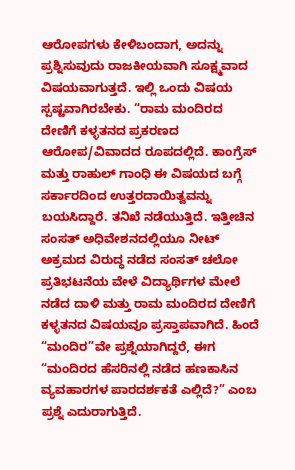ಆರೋಪಗಳು ಕೇಳಿಬಂದಾಗ, ಅದನ್ನು ಪ್ರಶ್ನಿಸುವುದು ರಾಜಕೀಯವಾಗಿ ಸೂಕ್ಷ್ಮವಾದ ವಿಷಯವಾಗುತ್ತದೆ. ಇಲ್ಲಿ ಒಂದು ವಿಷಯ ಸ್ಪಷ್ಟವಾಗಿರಬೇಕು. “ರಾಮ ಮಂದಿರದ ದೇಣಿಗೆ ಕಳ್ಳತನದ ಪ್ರಕರಣದ ಆರೋಪ/ವಿವಾದದ ರೂಪದಲ್ಲಿದೆ. ಕಾಂಗ್ರೆಸ್ ಮತ್ತು ರಾಹುಲ್ ಗಾಂಧಿ ಈ ವಿಷಯದ ಬಗ್ಗೆ ಸರ್ಕಾರದಿಂದ ಉತ್ತರದಾಯಿತ್ವವನ್ನು ಬಯಸಿದ್ದಾರೆ. ತನಿಖೆ ನಡೆಯುತ್ತಿದೆ. ಇತ್ತೀಚಿನ ಸಂಸತ್ ಅಧಿವೇಶನದಲ್ಲಿಯೂ ನೀಟ್ ಅಕ್ರಮದ ವಿರುದ್ಧ ನಡೆದ ಸಂಸತ್ ಚಲೋ ಪ್ರತಿಭಟನೆಯ ವೇಳೆ ವಿದ್ಯಾರ್ಥಿಗಳ ಮೇಲೆ ನಡೆದ ದಾಳಿ ಮತ್ತು ರಾಮ ಮಂದಿರದ ದೇಣಿಗೆ ಕಳ್ಳತನದ ವಿಷಯವೂ ಪ್ರಸ್ತಾಪವಾಗಿದೆ. ಹಿಂದೆ “ಮಂದಿರ”ವೇ ಪ್ರಶ್ನೆಯಾಗಿದ್ದರೆ, ಈಗ “ಮಂದಿರದ ಹೆಸರಿನಲ್ಲಿ ನಡೆದ ಹಣಕಾಸಿನ ವ್ಯವಹಾರಗಳ ಪಾರದರ್ಶಕತೆ ಎಲ್ಲಿದೆ?” ಎಂಬ ಪ್ರಶ್ನೆ ಎದುರಾಗುತ್ತಿದೆ.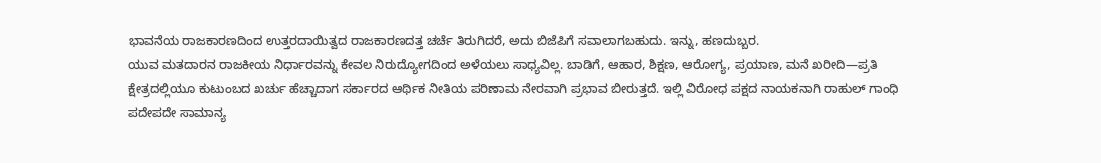ಭಾವನೆಯ ರಾಜಕಾರಣದಿಂದ ಉತ್ತರದಾಯಿತ್ವದ ರಾಜಕಾರಣದತ್ತ ಚರ್ಚೆ ತಿರುಗಿದರೆ, ಅದು ಬಿಜೆಪಿಗೆ ಸವಾಲಾಗಬಹುದು. ಇನ್ನು, ಹಣದುಬ್ಬರ.
ಯುವ ಮತದಾರನ ರಾಜಕೀಯ ನಿರ್ಧಾರವನ್ನು ಕೇವಲ ನಿರುದ್ಯೋಗದಿಂದ ಅಳೆಯಲು ಸಾಧ್ಯವಿಲ್ಲ. ಬಾಡಿಗೆ, ಆಹಾರ, ಶಿಕ್ಷಣ, ಆರೋಗ್ಯ, ಪ್ರಯಾಣ, ಮನೆ ಖರೀದಿ—ಪ್ರತಿ ಕ್ಷೇತ್ರದಲ್ಲಿಯೂ ಕುಟುಂಬದ ಖರ್ಚು ಹೆಚ್ಚಾದಾಗ ಸರ್ಕಾರದ ಆರ್ಥಿಕ ನೀತಿಯ ಪರಿಣಾಮ ನೇರವಾಗಿ ಪ್ರಭಾವ ಬೀರುತ್ತದೆ. ಇಲ್ಲಿ ವಿರೋಧ ಪಕ್ಷದ ನಾಯಕನಾಗಿ ರಾಹುಲ್ ಗಾಂಧಿ ಪದೇಪದೇ ಸಾಮಾನ್ಯ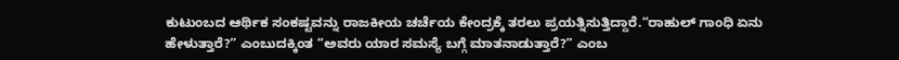ಕುಟುಂಬದ ಆರ್ಥಿಕ ಸಂಕಷ್ಟವನ್ನು ರಾಜಕೀಯ ಚರ್ಚೆಯ ಕೇಂದ್ರಕ್ಕೆ ತರಲು ಪ್ರಯತ್ನಿಸುತ್ತಿದ್ದಾರೆ.“ರಾಹುಲ್ ಗಾಂಧಿ ಏನು ಹೇಳುತ್ತಾರೆ?” ಎಂಬುದಕ್ಕಿಂತ “ಅವರು ಯಾರ ಸಮಸ್ಯೆ ಬಗ್ಗೆ ಮಾತನಾಡುತ್ತಾರೆ?” ಎಂಬ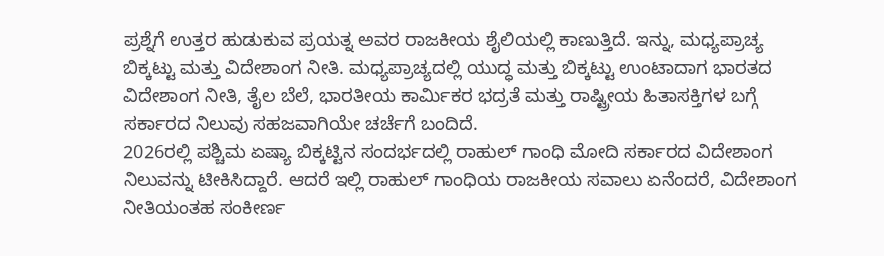ಪ್ರಶ್ನೆಗೆ ಉತ್ತರ ಹುಡುಕುವ ಪ್ರಯತ್ನ ಅವರ ರಾಜಕೀಯ ಶೈಲಿಯಲ್ಲಿ ಕಾಣುತ್ತಿದೆ. ಇನ್ನು, ಮಧ್ಯಪ್ರಾಚ್ಯ ಬಿಕ್ಕಟ್ಟು ಮತ್ತು ವಿದೇಶಾಂಗ ನೀತಿ. ಮಧ್ಯಪ್ರಾಚ್ಯದಲ್ಲಿ ಯುದ್ಧ ಮತ್ತು ಬಿಕ್ಕಟ್ಟು ಉಂಟಾದಾಗ ಭಾರತದ ವಿದೇಶಾಂಗ ನೀತಿ, ತೈಲ ಬೆಲೆ, ಭಾರತೀಯ ಕಾರ್ಮಿಕರ ಭದ್ರತೆ ಮತ್ತು ರಾಷ್ಟ್ರೀಯ ಹಿತಾಸಕ್ತಿಗಳ ಬಗ್ಗೆ ಸರ್ಕಾರದ ನಿಲುವು ಸಹಜವಾಗಿಯೇ ಚರ್ಚೆಗೆ ಬಂದಿದೆ.
2026ರಲ್ಲಿ ಪಶ್ಚಿಮ ಏಷ್ಯಾ ಬಿಕ್ಕಟ್ಟಿನ ಸಂದರ್ಭದಲ್ಲಿ ರಾಹುಲ್ ಗಾಂಧಿ ಮೋದಿ ಸರ್ಕಾರದ ವಿದೇಶಾಂಗ ನಿಲುವನ್ನು ಟೀಕಿಸಿದ್ದಾರೆ. ಆದರೆ ಇಲ್ಲಿ ರಾಹುಲ್ ಗಾಂಧಿಯ ರಾಜಕೀಯ ಸವಾಲು ಏನೆಂದರೆ, ವಿದೇಶಾಂಗ ನೀತಿಯಂತಹ ಸಂಕೀರ್ಣ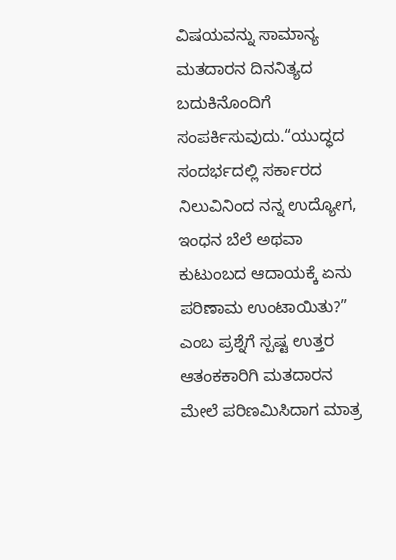ವಿಷಯವನ್ನು ಸಾಮಾನ್ಯ ಮತದಾರನ ದಿನನಿತ್ಯದ ಬದುಕಿನೊಂದಿಗೆ ಸಂಪರ್ಕಿಸುವುದು.“ಯುದ್ಧದ ಸಂದರ್ಭದಲ್ಲಿ ಸರ್ಕಾರದ ನಿಲುವಿನಿಂದ ನನ್ನ ಉದ್ಯೋಗ, ಇಂಧನ ಬೆಲೆ ಅಥವಾ ಕುಟುಂಬದ ಆದಾಯಕ್ಕೆ ಏನು ಪರಿಣಾಮ ಉಂಟಾಯಿತು?” ಎಂಬ ಪ್ರಶ್ನೆಗೆ ಸ್ಪಷ್ಟ ಉತ್ತರ ಆತಂಕಕಾರಿಗಿ ಮತದಾರನ ಮೇಲೆ ಪರಿಣಮಿಸಿದಾಗ ಮಾತ್ರ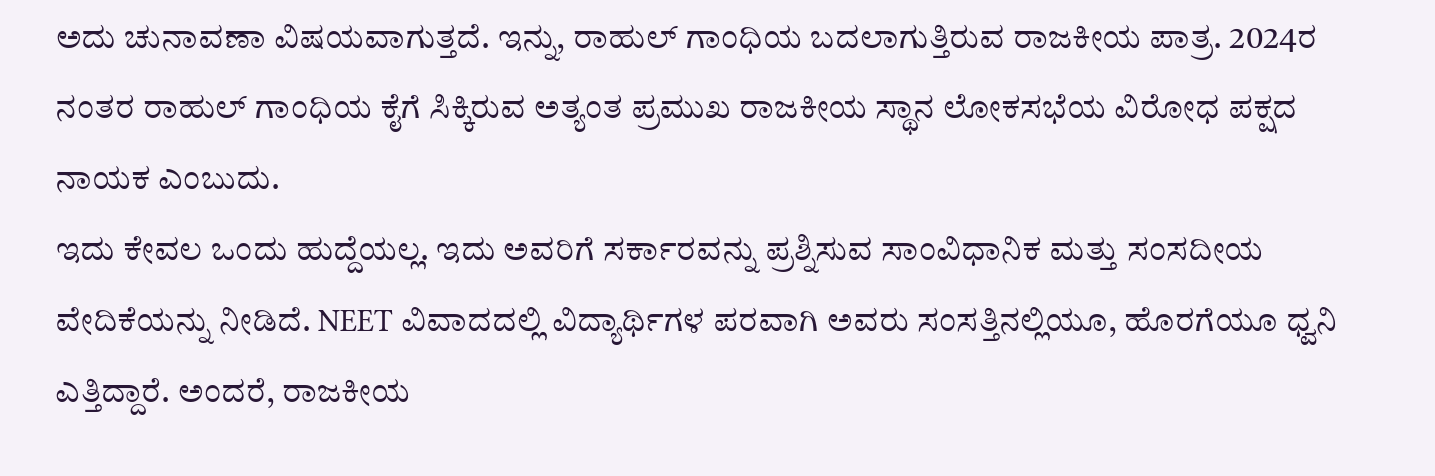ಅದು ಚುನಾವಣಾ ವಿಷಯವಾಗುತ್ತದೆ. ಇನ್ನು, ರಾಹುಲ್ ಗಾಂಧಿಯ ಬದಲಾಗುತ್ತಿರುವ ರಾಜಕೀಯ ಪಾತ್ರ. 2024ರ ನಂತರ ರಾಹುಲ್ ಗಾಂಧಿಯ ಕೈಗೆ ಸಿಕ್ಕಿರುವ ಅತ್ಯಂತ ಪ್ರಮುಖ ರಾಜಕೀಯ ಸ್ಥಾನ ಲೋಕಸಭೆಯ ವಿರೋಧ ಪಕ್ಷದ ನಾಯಕ ಎಂಬುದು.
ಇದು ಕೇವಲ ಒಂದು ಹುದ್ದೆಯಲ್ಲ. ಇದು ಅವರಿಗೆ ಸರ್ಕಾರವನ್ನು ಪ್ರಶ್ನಿಸುವ ಸಾಂವಿಧಾನಿಕ ಮತ್ತು ಸಂಸದೀಯ ವೇದಿಕೆಯನ್ನು ನೀಡಿದೆ. NEET ವಿವಾದದಲ್ಲಿ ವಿದ್ಯಾರ್ಥಿಗಳ ಪರವಾಗಿ ಅವರು ಸಂಸತ್ತಿನಲ್ಲಿಯೂ, ಹೊರಗೆಯೂ ಧ್ವನಿ ಎತ್ತಿದ್ದಾರೆ. ಅಂದರೆ, ರಾಜಕೀಯ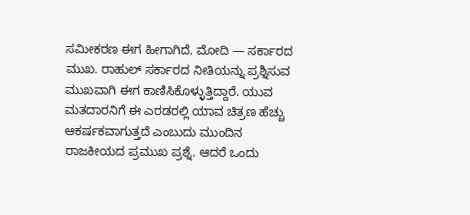ಸಮೀಕರಣ ಈಗ ಹೀಗಾಗಿದೆ. ಮೋದಿ — ಸರ್ಕಾರದ ಮುಖ. ರಾಹುಲ್ ಸರ್ಕಾರದ ನೀತಿಯನ್ನು ಪ್ರಶ್ನಿಸುವ ಮುಖವಾಗಿ ಈಗ ಕಾಣಿಸಿಕೊಳ್ಳುತ್ತಿದ್ದಾರೆ. ಯುವ ಮತದಾರನಿಗೆ ಈ ಎರಡರಲ್ಲಿ ಯಾವ ಚಿತ್ರಣ ಹೆಚ್ಚು ಆಕರ್ಷಕವಾಗುತ್ತದೆ ಎಂಬುದು ಮುಂದಿನ ರಾಜಕೀಯದ ಪ್ರಮುಖ ಪ್ರಶ್ನೆ. ಆದರೆ ಒಂದು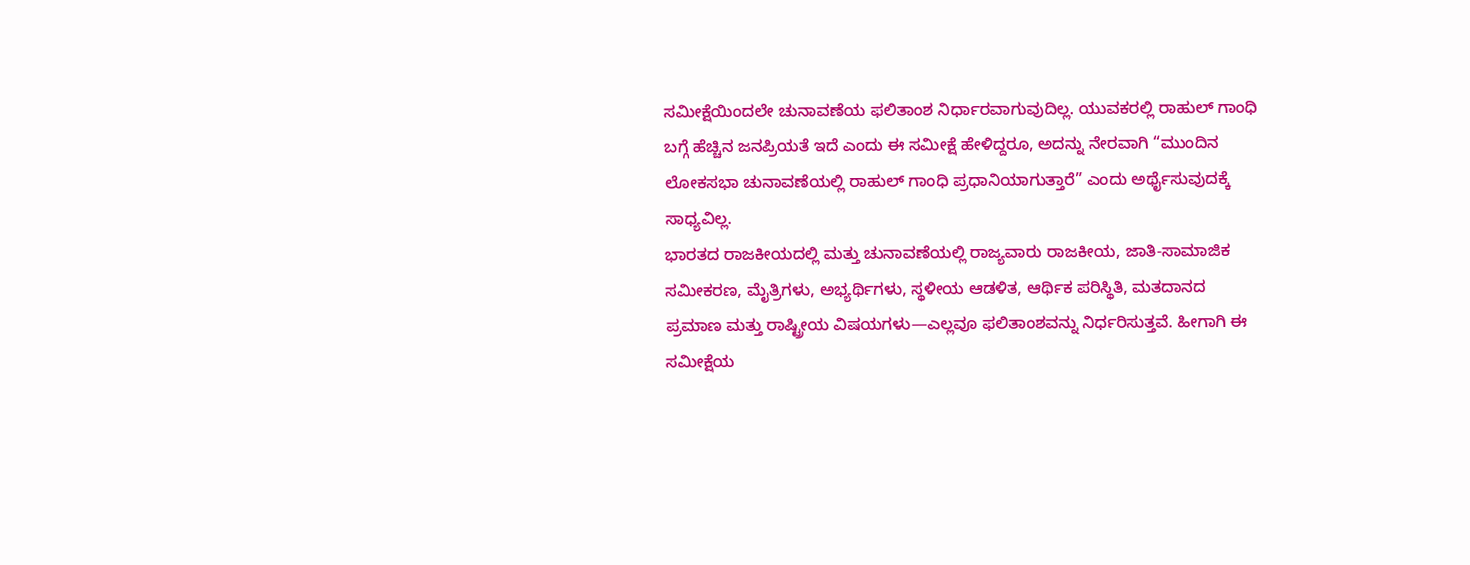ಸಮೀಕ್ಷೆಯಿಂದಲೇ ಚುನಾವಣೆಯ ಫಲಿತಾಂಶ ನಿರ್ಧಾರವಾಗುವುದಿಲ್ಲ. ಯುವಕರಲ್ಲಿ ರಾಹುಲ್ ಗಾಂಧಿ ಬಗ್ಗೆ ಹೆಚ್ಚಿನ ಜನಪ್ರಿಯತೆ ಇದೆ ಎಂದು ಈ ಸಮೀಕ್ಷೆ ಹೇಳಿದ್ದರೂ, ಅದನ್ನು ನೇರವಾಗಿ “ಮುಂದಿನ ಲೋಕಸಭಾ ಚುನಾವಣೆಯಲ್ಲಿ ರಾಹುಲ್ ಗಾಂಧಿ ಪ್ರಧಾನಿಯಾಗುತ್ತಾರೆ” ಎಂದು ಅರ್ಥೈಸುವುದಕ್ಕೆ ಸಾಧ್ಯವಿಲ್ಲ.
ಭಾರತದ ರಾಜಕೀಯದಲ್ಲಿ ಮತ್ತು ಚುನಾವಣೆಯಲ್ಲಿ ರಾಜ್ಯವಾರು ರಾಜಕೀಯ, ಜಾತಿ-ಸಾಮಾಜಿಕ ಸಮೀಕರಣ, ಮೈತ್ರಿಗಳು, ಅಭ್ಯರ್ಥಿಗಳು, ಸ್ಥಳೀಯ ಆಡಳಿತ, ಆರ್ಥಿಕ ಪರಿಸ್ಥಿತಿ, ಮತದಾನದ ಪ್ರಮಾಣ ಮತ್ತು ರಾಷ್ಟ್ರೀಯ ವಿಷಯಗಳು—ಎಲ್ಲವೂ ಫಲಿತಾಂಶವನ್ನು ನಿರ್ಧರಿಸುತ್ತವೆ. ಹೀಗಾಗಿ ಈ ಸಮೀಕ್ಷೆಯ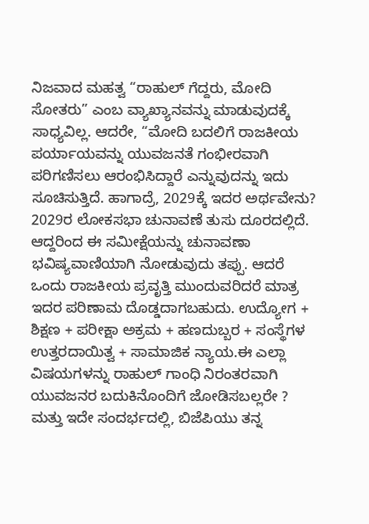ನಿಜವಾದ ಮಹತ್ವ “ರಾಹುಲ್ ಗೆದ್ದರು, ಮೋದಿ ಸೋತರು” ಎಂಬ ವ್ಯಾಖ್ಯಾನವನ್ನು ಮಾಡುವುದಕ್ಕೆ ಸಾಧ್ಯವಿಲ್ಲ. ಆದರೇ, “ಮೋದಿ ಬದಲಿಗೆ ರಾಜಕೀಯ ಪರ್ಯಾಯವನ್ನು ಯುವಜನತೆ ಗಂಭೀರವಾಗಿ ಪರಿಗಣಿಸಲು ಆರಂಭಿಸಿದ್ದಾರೆ ಎನ್ನುವುದನ್ನು ಇದು ಸೂಚಿಸುತ್ತಿದೆ. ಹಾಗಾದ್ರೆ, 2029ಕ್ಕೆ ಇದರ ಅರ್ಥವೇನು? 2029ರ ಲೋಕಸಭಾ ಚುನಾವಣೆ ತುಸು ದೂರದಲ್ಲಿದೆ. ಆದ್ದರಿಂದ ಈ ಸಮೀಕ್ಷೆಯನ್ನು ಚುನಾವಣಾ ಭವಿಷ್ಯವಾಣಿಯಾಗಿ ನೋಡುವುದು ತಪ್ಪು. ಆದರೆ ಒಂದು ರಾಜಕೀಯ ಪ್ರವೃತ್ತಿ ಮುಂದುವರಿದರೆ ಮಾತ್ರ ಇದರ ಪರಿಣಾಮ ದೊಡ್ಡದಾಗಬಹುದು. ಉದ್ಯೋಗ + ಶಿಕ್ಷಣ + ಪರೀಕ್ಷಾ ಅಕ್ರಮ + ಹಣದುಬ್ಬರ + ಸಂಸ್ಥೆಗಳ ಉತ್ತರದಾಯಿತ್ವ + ಸಾಮಾಜಿಕ ನ್ಯಾಯ.ಈ ಎಲ್ಲಾ ವಿಷಯಗಳನ್ನು ರಾಹುಲ್ ಗಾಂಧಿ ನಿರಂತರವಾಗಿ ಯುವಜನರ ಬದುಕಿನೊಂದಿಗೆ ಜೋಡಿಸಬಲ್ಲರೇ ? ಮತ್ತು ಇದೇ ಸಂದರ್ಭದಲ್ಲಿ, ಬಿಜೆಪಿಯು ತನ್ನ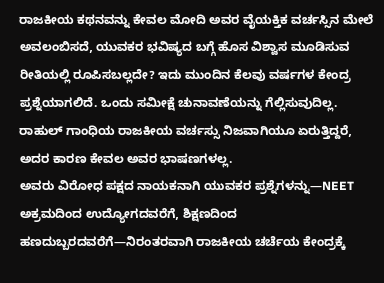ರಾಜಕೀಯ ಕಥನವನ್ನು ಕೇವಲ ಮೋದಿ ಅವರ ವೈಯಕ್ತಿಕ ವರ್ಚಸ್ಸಿನ ಮೇಲೆ ಅವಲಂಬಿಸದೆ, ಯುವಕರ ಭವಿಷ್ಯದ ಬಗ್ಗೆ ಹೊಸ ವಿಶ್ವಾಸ ಮೂಡಿಸುವ ರೀತಿಯಲ್ಲಿ ರೂಪಿಸಬಲ್ಲದೇ? ಇದು ಮುಂದಿನ ಕೆಲವು ವರ್ಷಗಳ ಕೇಂದ್ರ ಪ್ರಶ್ನೆಯಾಗಲಿದೆ. ಒಂದು ಸಮೀಕ್ಷೆ ಚುನಾವಣೆಯನ್ನು ಗೆಲ್ಲಿಸುವುದಿಲ್ಲ. ರಾಹುಲ್ ಗಾಂಧಿಯ ರಾಜಕೀಯ ವರ್ಚಸ್ಸು ನಿಜವಾಗಿಯೂ ಏರುತ್ತಿದ್ದರೆ, ಅದರ ಕಾರಣ ಕೇವಲ ಅವರ ಭಾಷಣಗಳಲ್ಲ.
ಅವರು ವಿರೋಧ ಪಕ್ಷದ ನಾಯಕನಾಗಿ ಯುವಕರ ಪ್ರಶ್ನೆಗಳನ್ನು—NEET ಅಕ್ರಮದಿಂದ ಉದ್ಯೋಗದವರೆಗೆ, ಶಿಕ್ಷಣದಿಂದ ಹಣದುಬ್ಬರದವರೆಗೆ—ನಿರಂತರವಾಗಿ ರಾಜಕೀಯ ಚರ್ಚೆಯ ಕೇಂದ್ರಕ್ಕೆ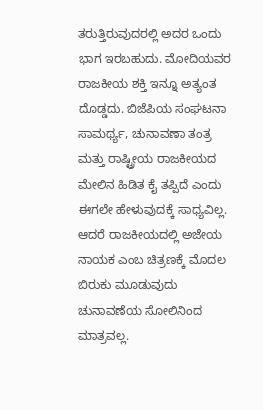ತರುತ್ತಿರುವುದರಲ್ಲಿ ಅದರ ಒಂದು ಭಾಗ ಇರಬಹುದು. ಮೋದಿಯವರ ರಾಜಕೀಯ ಶಕ್ತಿ ಇನ್ನೂ ಅತ್ಯಂತ ದೊಡ್ಡದು. ಬಿಜೆಪಿಯ ಸಂಘಟನಾ ಸಾಮರ್ಥ್ಯ, ಚುನಾವಣಾ ತಂತ್ರ ಮತ್ತು ರಾಷ್ಟ್ರೀಯ ರಾಜಕೀಯದ ಮೇಲಿನ ಹಿಡಿತ ಕೈ ತಪ್ಪಿದೆ ಎಂದು ಈಗಲೇ ಹೇಳುವುದಕ್ಕೆ ಸಾಧ್ಯವಿಲ್ಲ. ಆದರೆ ರಾಜಕೀಯದಲ್ಲಿ ಅಜೇಯ ನಾಯಕ ಎಂಬ ಚಿತ್ರಣಕ್ಕೆ ಮೊದಲ ಬಿರುಕು ಮೂಡುವುದು ಚುನಾವಣೆಯ ಸೋಲಿನಿಂದ ಮಾತ್ರವಲ್ಲ.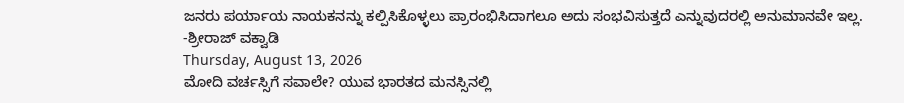ಜನರು ಪರ್ಯಾಯ ನಾಯಕನನ್ನು ಕಲ್ಪಿಸಿಕೊಳ್ಳಲು ಪ್ರಾರಂಭಿಸಿದಾಗಲೂ ಅದು ಸಂಭವಿಸುತ್ತದೆ ಎನ್ನುವುದರಲ್ಲಿ ಅನುಮಾನವೇ ಇಲ್ಲ.
-ಶ್ರೀರಾಜ್ ವಕ್ವಾಡಿ
Thursday, August 13, 2026
ಮೋದಿ ವರ್ಚಸ್ಸಿಗೆ ಸವಾಲೇ? ಯುವ ಭಾರತದ ಮನಸ್ಸಿನಲ್ಲಿ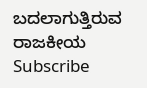ಬದಲಾಗುತ್ತಿರುವ ರಾಜಕೀಯ
Subscribe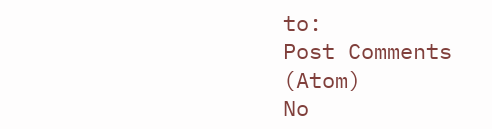to:
Post Comments (Atom)
No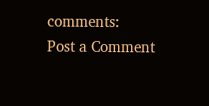comments:
Post a Comment